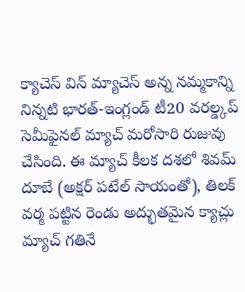క్యాచెస్ విన్ మ్యాచెస్ అన్న నమ్మకాన్ని నిన్నటి భారత్-ఇంగ్లండ్ టీ20 వరల్డ్కప్ సెమీఫైనల్ మ్యాచ్ మరోసారి రుజువు చేసింది. ఈ మ్యాచ్ కీలక దశలో శివమ్ దూబే (అక్షర్ పటేల్ సాయంతో), తిలక్ వర్మ పట్టిన రెండు అద్భుతమైన క్యాచ్లు మ్యాచ్ గతినే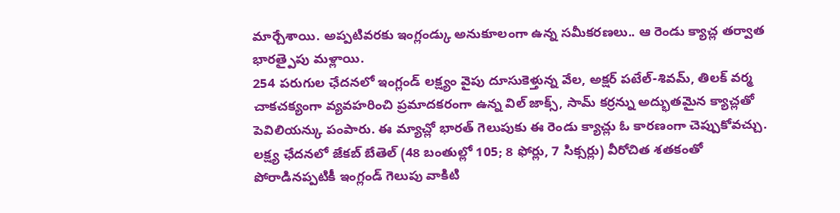మార్చేశాయి. అప్పటివరకు ఇంగ్లండ్కు అనుకూలంగా ఉన్న సమీకరణలు.. ఆ రెండు క్యాచ్ల తర్వాత భారత్పైపు మళ్లాయి.
254 పరుగుల ఛేదనలో ఇంగ్లండ్ లక్ష్యం వైపు దూసుకెళ్తున్న వేల, అక్షర్ పటేల్-శివమ్, తిలక్ వర్మ చాకచక్యంగా వ్యవహరించి ప్రమాదకరంగా ఉన్న విల్ జాక్స్, సామ్ కర్రన్ను అద్భుతమైన క్యాచ్లతో పెవిలియన్కు పంపారు. ఈ మ్యాచ్లో భారత్ గెలుపుకు ఈ రెండు క్యాచ్లు ఓ కారణంగా చెప్పుకోవచ్చు.
లక్ష్య ఛేదనలో జేకబ్ బేతెల్ (48 బంతుల్లో 105; 8 ఫోర్లు, 7 సిక్సర్లు) వీరోచిత శతకంతో పోరాడినప్పటికీ ఇంగ్లండ్ గెలుపు వాకిటి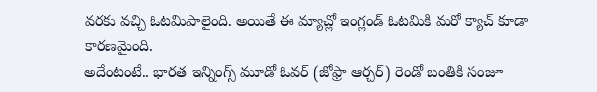వరకు వచ్చి ఓటమిపాలైంది. అయితే ఈ మ్యాచ్లో ఇంగ్లండ్ ఓటమికి మరో క్యాచ్ కూడా కారణమైంది.
అదేంటంటే.. భారత ఇన్నింగ్స్ మూడో ఓవర్ (జోఫ్రా ఆర్చర్) రెండో బంతికి సంజూ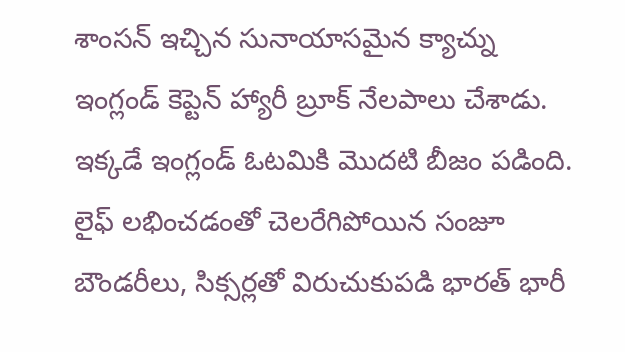శాంసన్ ఇచ్చిన సునాయాసమైన క్యాచ్ను ఇంగ్లండ్ కెప్టెన్ హ్యారీ బ్రూక్ నేలపాలు చేశాడు. ఇక్కడే ఇంగ్లండ్ ఓటమికి మొదటి బీజం పడింది.
లైఫ్ లభించడంతో చెలరేగిపోయిన సంజూ బౌండరీలు, సిక్సర్లతో విరుచుకుపడి భారత్ భారీ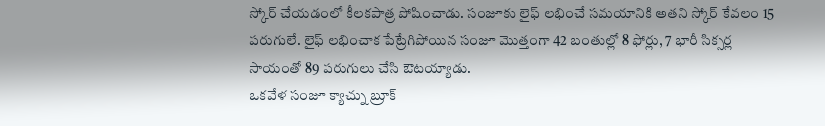స్కోర్ చేయడంలో కీలకపాత్ర పోషించాడు. సంజూకు లైఫ్ లభించే సమయానికి అతని స్కోర్ కేవలం 15 పరుగులే. లైఫ్ లభించాక పేట్రేగిపోయిన సంజూ మొత్తంగా 42 బంతుల్లో 8 ఫోర్లు, 7 భారీ సిక్సర్ల సాయంతో 89 పరుగులు చేసి ఔటయ్యాడు.
ఒకవేళ సంజూ క్యాచ్ను బ్రూక్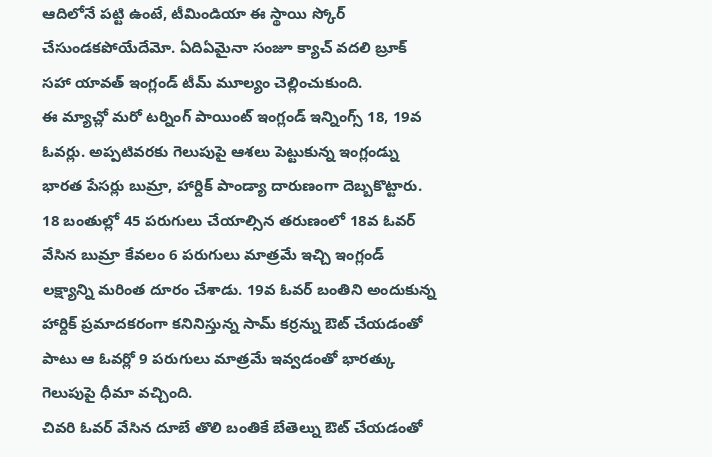ఆదిలోనే పట్టి ఉంటే, టీమిండియా ఈ స్థాయి స్కోర్ చేసుండకపోయేదేమో. ఏదిఏమైనా సంజూ క్యాచ్ వదలి బ్రూక్ సహా యావత్ ఇంగ్లండ్ టీమ్ మూల్యం చెల్లించుకుంది.
ఈ మ్యాచ్లో మరో టర్నింగ్ పాయింట్ ఇంగ్లండ్ ఇన్నింగ్స్ 18, 19వ ఓవర్లు. అప్పటివరకు గెలుపుపై ఆశలు పెట్టుకున్న ఇంగ్లండ్ను భారత పేసర్లు బుమ్రా, హార్దిక్ పాండ్యా దారుణంగా దెబ్బకొట్టారు.
18 బంతుల్లో 45 పరుగులు చేయాల్సిన తరుణంలో 18వ ఓవర్ వేసిన బుమ్రా కేవలం 6 పరుగులు మాత్రమే ఇచ్చి ఇంగ్లండ్ లక్ష్యాన్ని మరింత దూరం చేశాడు. 19వ ఓవర్ బంతిని అందుకున్న హార్దిక్ ప్రమాదకరంగా కనినిస్తున్న సామ్ కర్రన్ను ఔట్ చేయడంతో పాటు ఆ ఓవర్లో 9 పరుగులు మాత్రమే ఇవ్వడంతో భారత్కు గెలుపుపై ధీమా వచ్చింది.
చివరి ఓవర్ వేసిన దూబే తొలి బంతికే బేతెల్ను ఔట్ చేయడంతో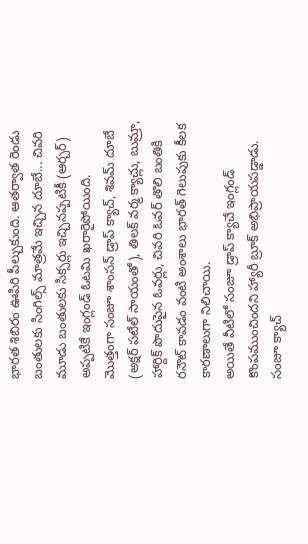భారత శిబిరం ఊపిరి పీల్చుకుంది. ఆతర్వాత రెండు బంతులకు సింగిల్స్ మాత్రమే ఇచ్చిన దూబే... చివరి మూడు బంతులకు సిక్సర్లు ఇచ్చినప్పటికీ (ఆర్చర్) అప్పటికే ఇంగ్లండ్ ఓటమి ఖరారైపోయింది.
మొత్తంగా సంజూ శాంసన్ డ్రాప్ క్యాచ్, శివమ్ దూబే (అక్షర్ పటేల్ సాయంతో), తిలక్ వర్మ క్యాచ్లు, బుమ్రా, హార్దిక్ పొదుపైన ఓవర్లు, చివరి ఓవర్ తొలి బంతికి రనౌట్ కావడం వంటి అంశాలు భారత్ గెలుపుకు కీలక కారణాలుగా నిలిచాయి.
అయితే వీటిలో సంజూ డ్రాప్ క్యాచే ఇంగ్లండ్ కొంపముంచిందని హ్యారీ బ్రూక్ అభిప్రాయపడ్డాడు. సంజూ క్యాచ్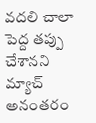వదలి చాలా పెద్ద తప్పు చేశానని మ్యాచ్ అనంతరం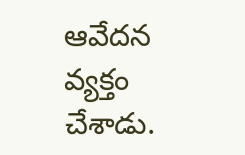ఆవేదన వ్యక్తం చేశాడు.